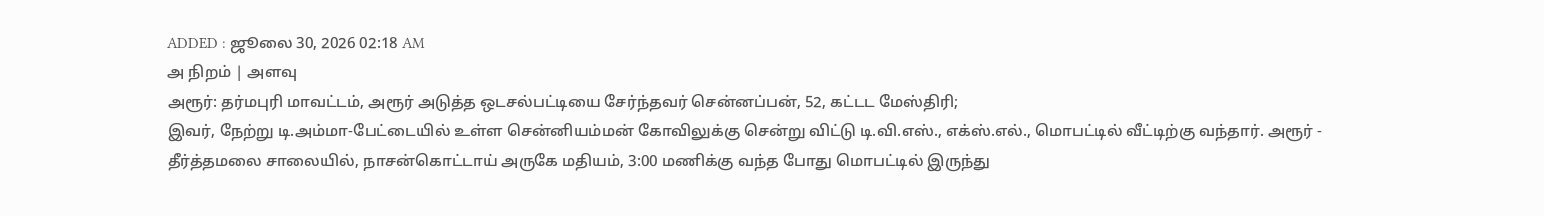ADDED : ஜூலை 30, 2026 02:18 AM
அ நிறம் | அளவு
அரூர்: தர்மபுரி மாவட்டம், அரூர் அடுத்த ஒடசல்பட்டியை சேர்ந்தவர் சென்னப்பன், 52, கட்டட மேஸ்திரி;
இவர், நேற்று டி.அம்மா-பேட்டையில் உள்ள சென்னியம்மன் கோவிலுக்கு சென்று விட்டு டி.வி.எஸ்., எக்ஸ்.எல்., மொபட்டில் வீட்டிற்கு வந்தார். அரூர் - தீர்த்தமலை சாலையில், நாசன்கொட்டாய் அருகே மதியம், 3:00 மணிக்கு வந்த போது மொபட்டில் இருந்து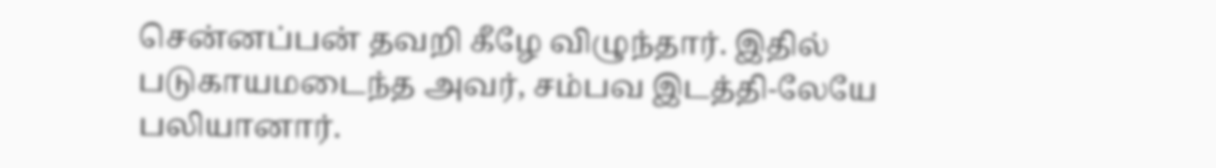சென்னப்பன் தவறி கீழே விழுந்தார். இதில் படுகாயமடைந்த அவர், சம்பவ இடத்தி-லேயே பலியானார்.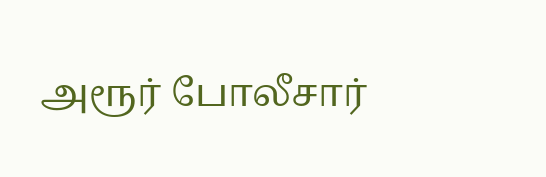அரூர் போலீசார்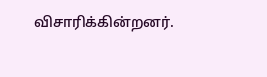விசாரிக்கின்றனர்.